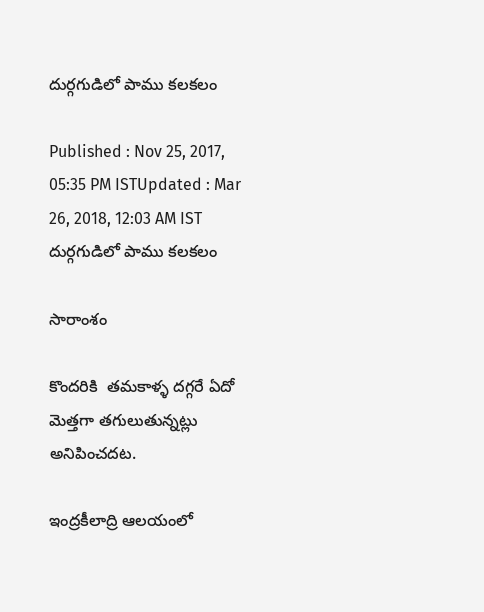దుర్గగుడిలో పాము కలకలం

Published : Nov 25, 2017, 05:35 PM ISTUpdated : Mar 26, 2018, 12:03 AM IST
దుర్గగుడిలో పాము కలకలం

సారాంశం

కొందరికి  తమకాళ్ళ దగ్గరే ఏదో మెత్తగా తగులుతున్నట్లు అనిపించదట.

ఇంద్రకీలాద్రి ఆలయంలో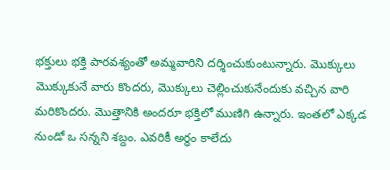భక్తులు భక్తి పారవశ్యంతో అమ్మవారిని దర్శించుకుంటున్నారు. మొక్కులు మొక్కుకునే వారు కొందరు, మొక్కులు చెల్లించుకునేందుకు వచ్చిన వారి మరికొందరు. మొత్తానికి అందరూ భక్తిలో ముణిగి ఉన్నారు. ఇంతలో ఎక్కడ నుండో ఒ సన్నని శబ్దం. ఎవరికీ అర్ధం కాలేదు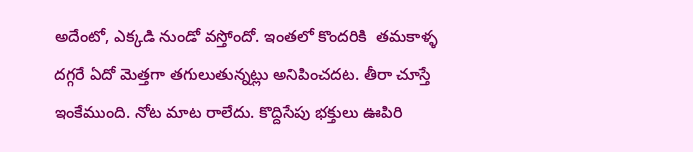అదేంటో, ఎక్కడి నుండో వస్తోందో. ఇంతలో కొందరికి  తమకాళ్ళ దగ్గరే ఏదో మెత్తగా తగులుతున్నట్లు అనిపించదట. తీరా చూస్తే ఇంకేముంది. నోట మాట రాలేదు. కొద్దిసేపు భక్తులు ఊపిరి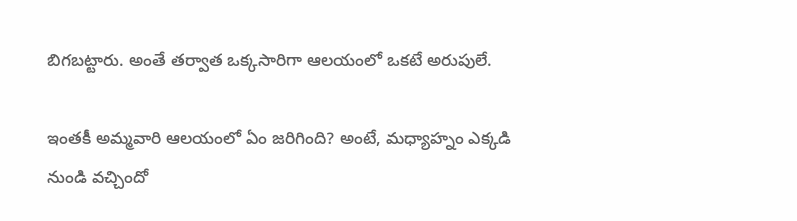బిగబట్టారు. అంతే తర్వాత ఒక్కసారిగా ఆలయంలో ఒకటే అరుపులే.

ఇంతకీ అమ్మవారి ఆలయంలో ఏం జరిగింది? అంటే, మధ్యాహ్నం ఎక్కడి నుండి వచ్చిందో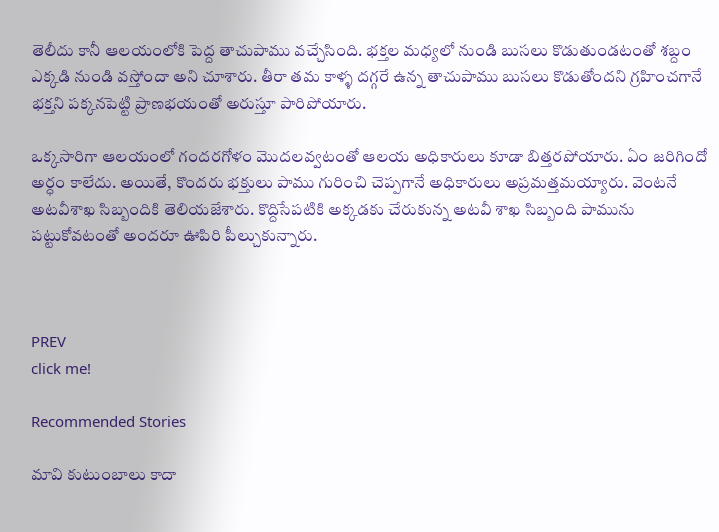తెలీదు కానీ ఆలయంలోకి పెద్ద తాచుపాము వచ్చేసింది. భక్తల మధ్యలో నుండి బుసలు కొడుతుండటంతో శబ్దం ఎక్కడి నుండి వస్తోందా అని చూశారు. తీరా తమ కాళ్ళ దగ్గరే ఉన్న తాచుపాము బుసలు కొడుతోందని గ్రహించగానే భక్తని పక్కనపెట్టి ప్రాణభయంతో అరుస్తూ పారిపోయారు.

ఒక్కసారిగా ఆలయంలో గందరగోళం మొదలవ్వటంతో ఆలయ అధికారులు కూడా బిత్తరపోయారు. ఏం జరిగిందో అర్ధం కాలేదు. అయితే, కొందరు భక్తులు పాము గురించి చెప్పగానే అధికారులు అప్రమత్తమయ్యారు. వెంటనే అటవీశాఖ సిబ్బందికి తెలియజేశారు. కొద్దిసేపటికి అక్కడకు చేరుకున్న అటవీ శాఖ సిబ్బంది పామును పట్టుకోవటంతో అందరూ ఊపిరి పీల్చుకున్నారు.



PREV
click me!

Recommended Stories

మావి కుటుంబాలు కాదా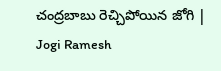చంద్రబాబు రెచ్చిపోయిన జోగి | Jogi Ramesh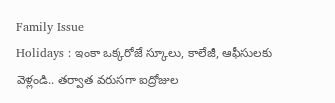Family Issue
Holidays : ఇంకా ఒక్కరోజే స్కూలు, కాలేజీ, ఆఫీసులకు వెళ్లండి.. తర్వాత వరుసగా ఐద్రోజుల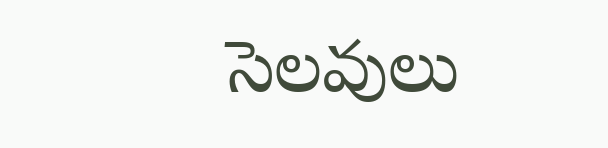సెలవులు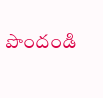పొందండి